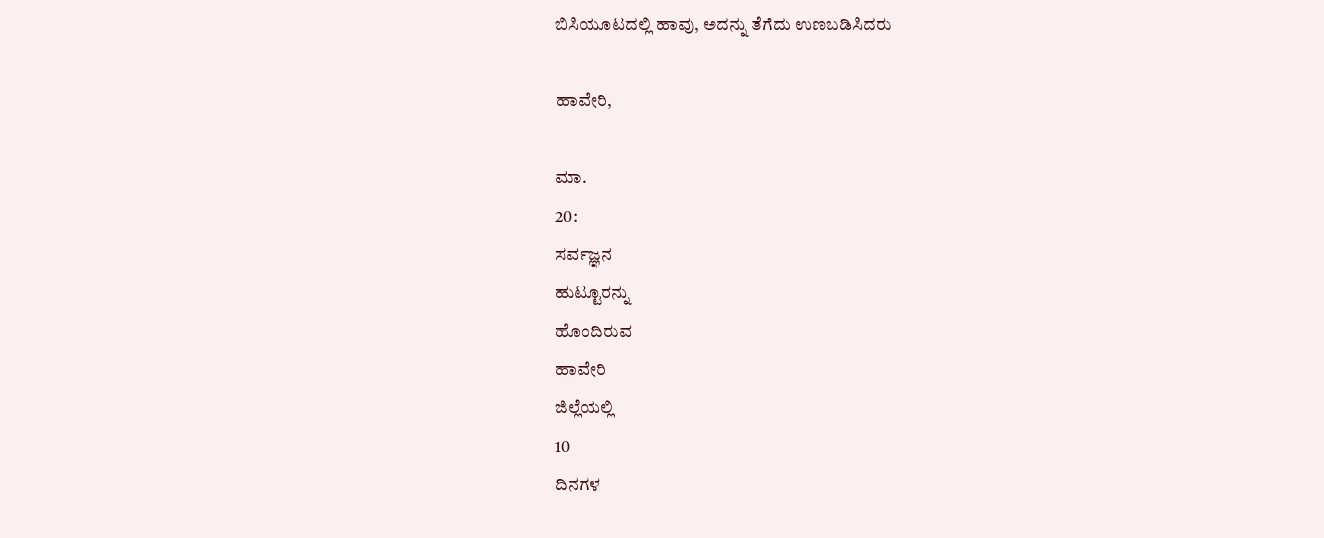ಬಿಸಿಯೂಟದಲ್ಲಿ ಹಾವು, ಅದನ್ನು ತೆಗೆದು ಉಣಬಡಿಸಿದರು

ಹಾವೇರಿ,

ಮಾ.
20:
ಸರ್ವಜ್ಞನ
ಹುಟ್ಟೂರನ್ನು
ಹೊಂದಿರುವ
ಹಾವೇರಿ
ಜಿಲ್ಲೆಯಲ್ಲಿ
10
ದಿನಗಳ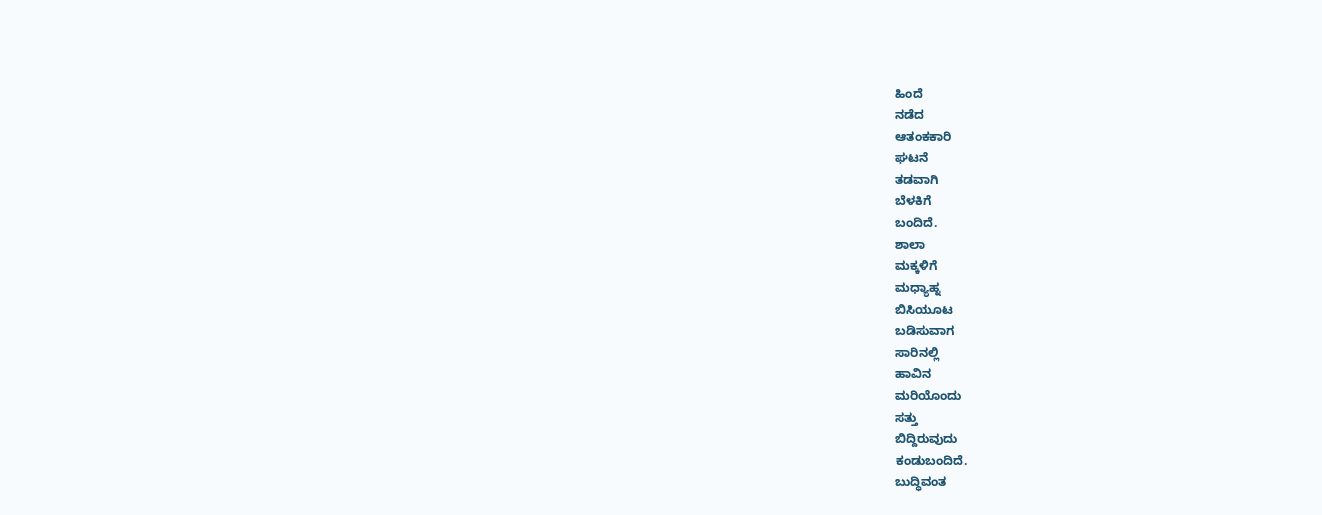ಹಿಂದೆ
ನಡೆದ
ಆತಂಕಕಾರಿ
ಘಟನೆ
ತಡವಾಗಿ
ಬೆಳಕಿಗೆ
ಬಂದಿದೆ.
ಶಾಲಾ
ಮಕ್ಕಳಿಗೆ
ಮಧ್ಯಾಹ್ನ
ಬಿಸಿಯೂಟ
ಬಡಿಸುವಾಗ
ಸಾರಿನಲ್ಲಿ
ಹಾವಿನ
ಮರಿಯೊಂದು
ಸತ್ತು
ಬಿದ್ದಿರುವುದು
ಕಂಡುಬಂದಿದೆ.
ಬುದ್ಧಿವಂತ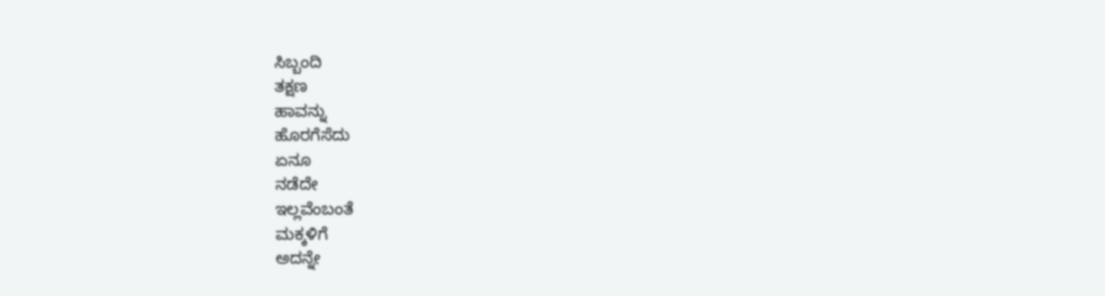ಸಿಬ್ಬಂದಿ
ತಕ್ಷಣ
ಹಾವನ್ನು
ಹೊರಗೆಸೆದು
ಏನೂ
ನಡೆದೇ
ಇಲ್ಲವೆಂಬಂತೆ
ಮಕ್ಕಳಿಗೆ
ಅದನ್ನೇ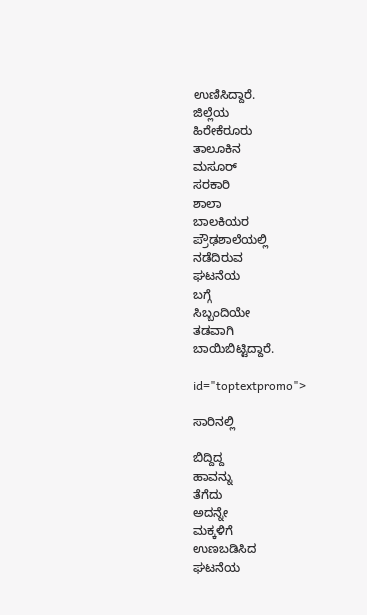ಉಣಿಸಿದ್ದಾರೆ.
ಜಿಲ್ಲೆಯ
ಹಿರೇಕೆರೂರು
ತಾಲೂಕಿನ
ಮಸೂರ್
ಸರಕಾರಿ
ಶಾಲಾ
ಬಾಲಕಿಯರ
ಪ್ರೌಢಶಾಲೆಯಲ್ಲಿ
ನಡೆದಿರುವ
ಘಟನೆಯ
ಬಗ್ಗೆ
ಸಿಬ್ಬಂದಿಯೇ
ತಡವಾಗಿ
ಬಾಯಿಬಿಟ್ಟಿದ್ದಾರೆ.

id="toptextpromo">

ಸಾರಿನಲ್ಲಿ

ಬಿದ್ದಿದ್ದ
ಹಾವನ್ನು
ತೆಗೆದು
ಅದನ್ನೇ
ಮಕ್ಕಳಿಗೆ
ಉಣಬಡಿಸಿದ
ಘಟನೆಯ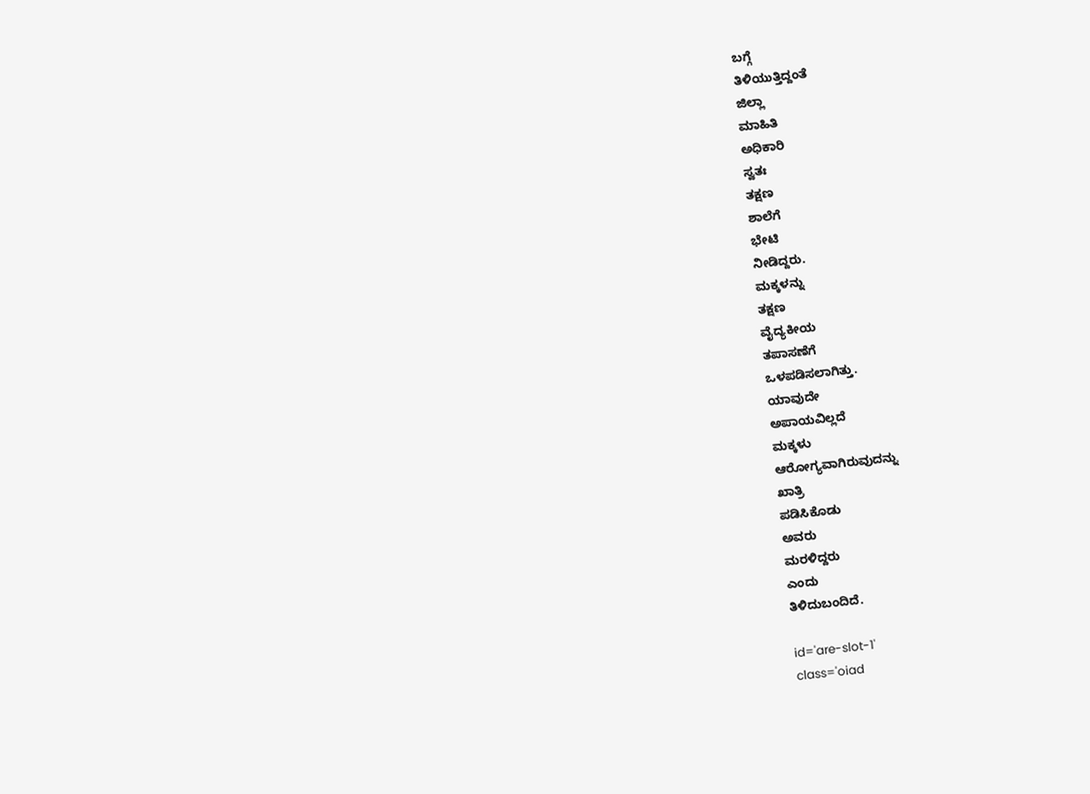ಬಗ್ಗೆ
ತಿಳಿಯುತ್ತಿದ್ದಂತೆ
ಜಿಲ್ಲಾ
ಮಾಹಿತಿ
ಅಧಿಕಾರಿ
ಸ್ವತಃ
ತಕ್ಷಣ
ಶಾಲೆಗೆ
ಭೇಟಿ
ನೀಡಿದ್ದರು.
ಮಕ್ಕಳನ್ನು
ತಕ್ಷಣ
ವೈದ್ಯಕೀಯ
ತಪಾಸಣೆಗೆ
ಒಳಪಡಿಸಲಾಗಿತ್ತು.
ಯಾವುದೇ
ಅಪಾಯವಿಲ್ಲದೆ
ಮಕ್ಕಳು
ಆರೋಗ್ಯವಾಗಿರುವುದನ್ನು
ಖಾತ್ರಿ
ಪಡಿಸಿಕೊಡು
ಅವರು
ಮರಳಿದ್ದರು
ಎಂದು
ತಿಳಿದುಬಂದಿದೆ.

id='are-slot-1'
class='oiad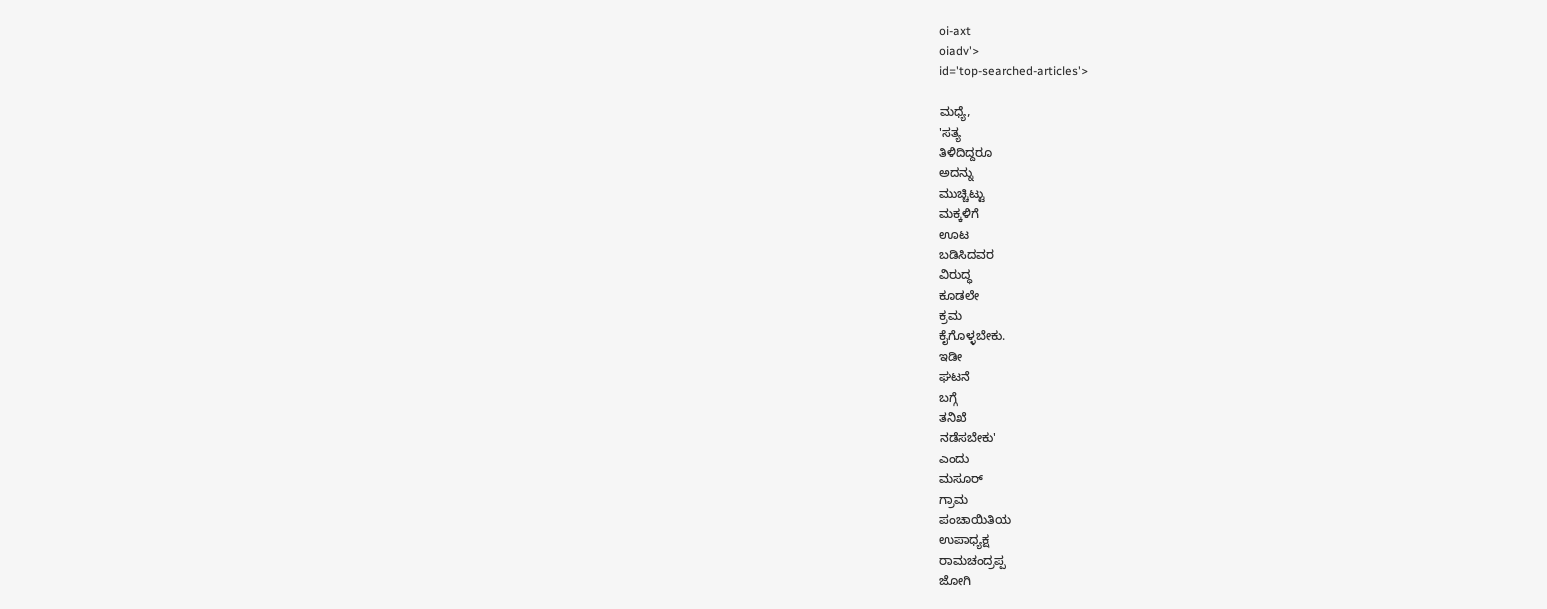oi-axt
oiadv'>
id='top-searched-articles'>

ಮಧ್ಯೆ,
'ಸತ್ಯ
ತಿಳಿದಿದ್ದರೂ
ಅದನ್ನು
ಮುಚ್ಚಿಟ್ಟು
ಮಕ್ಕಳಿಗೆ
ಊಟ
ಬಡಿಸಿದವರ
ವಿರುದ್ಧ
ಕೂಡಲೇ
ಕ್ರಮ
ಕೈಗೊಳ್ಳಬೇಕು.
ಇಡೀ
ಘಟನೆ
ಬಗ್ಗೆ
ತನಿಖೆ
ನಡೆಸಬೇಕು'
ಎಂದು
ಮಸೂರ್
ಗ್ರಾಮ
ಪಂಚಾಯಿತಿಯ
ಉಪಾಧ್ಯಕ್ಷ
ರಾಮಚಂದ್ರಪ್ಪ
ಜೋಗಿ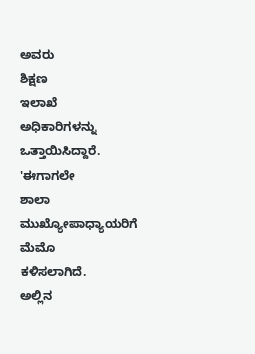ಅವರು
ಶಿಕ್ಷಣ
ಇಲಾಖೆ
ಅಧಿಕಾರಿಗಳನ್ನು
ಒತ್ತಾಯಿಸಿದ್ದಾರೆ.
'ಈಗಾಗಲೇ
ಶಾಲಾ
ಮುಖ್ಯೋಪಾಧ್ಯಾಯರಿಗೆ
ಮೆಮೊ
ಕಳಿಸಲಾಗಿದೆ.
ಅಲ್ಲಿನ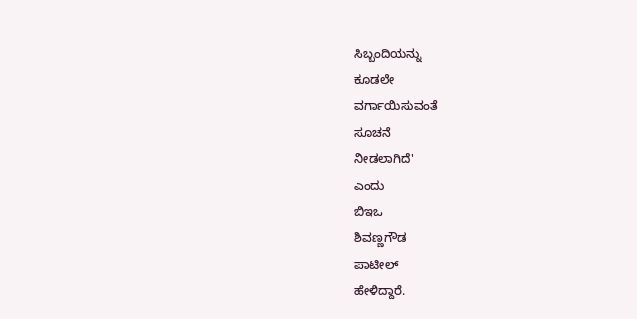ಸಿಬ್ಬಂದಿಯನ್ನು
ಕೂಡಲೇ
ವರ್ಗಾಯಿಸುವಂತೆ
ಸೂಚನೆ
ನೀಡಲಾಗಿದೆ'
ಎಂದು
ಬಿಇಒ
ಶಿವಣ್ಣಗೌಡ
ಪಾಟೀಲ್
ಹೇಳಿದ್ದಾರೆ.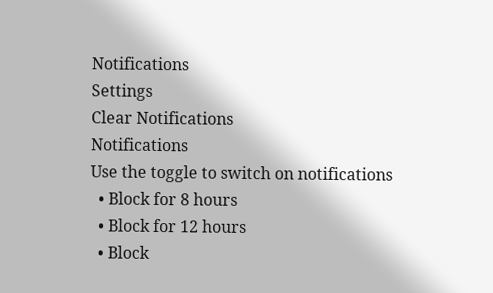Notifications
Settings
Clear Notifications
Notifications
Use the toggle to switch on notifications
  • Block for 8 hours
  • Block for 12 hours
  • Block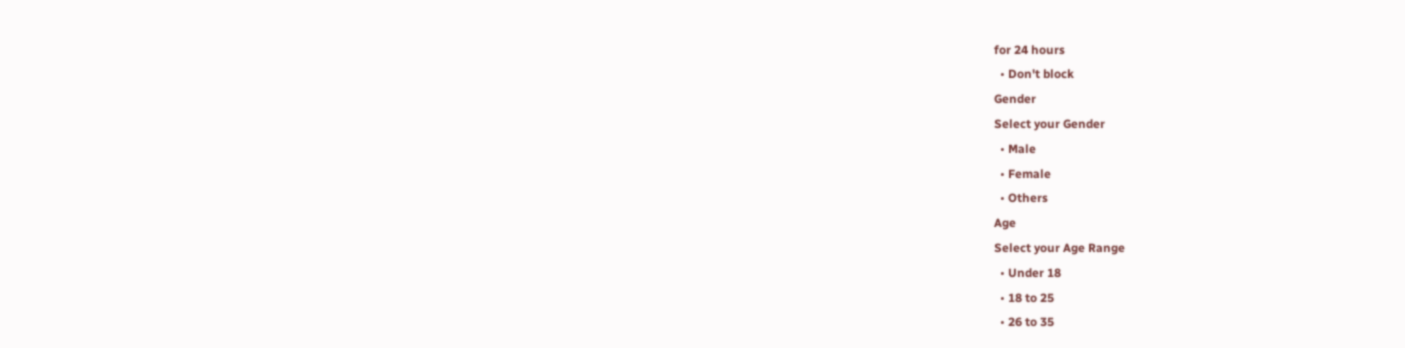for 24 hours
  • Don't block
Gender
Select your Gender
  • Male
  • Female
  • Others
Age
Select your Age Range
  • Under 18
  • 18 to 25
  • 26 to 35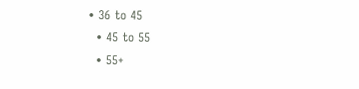• 36 to 45
  • 45 to 55
  • 55+